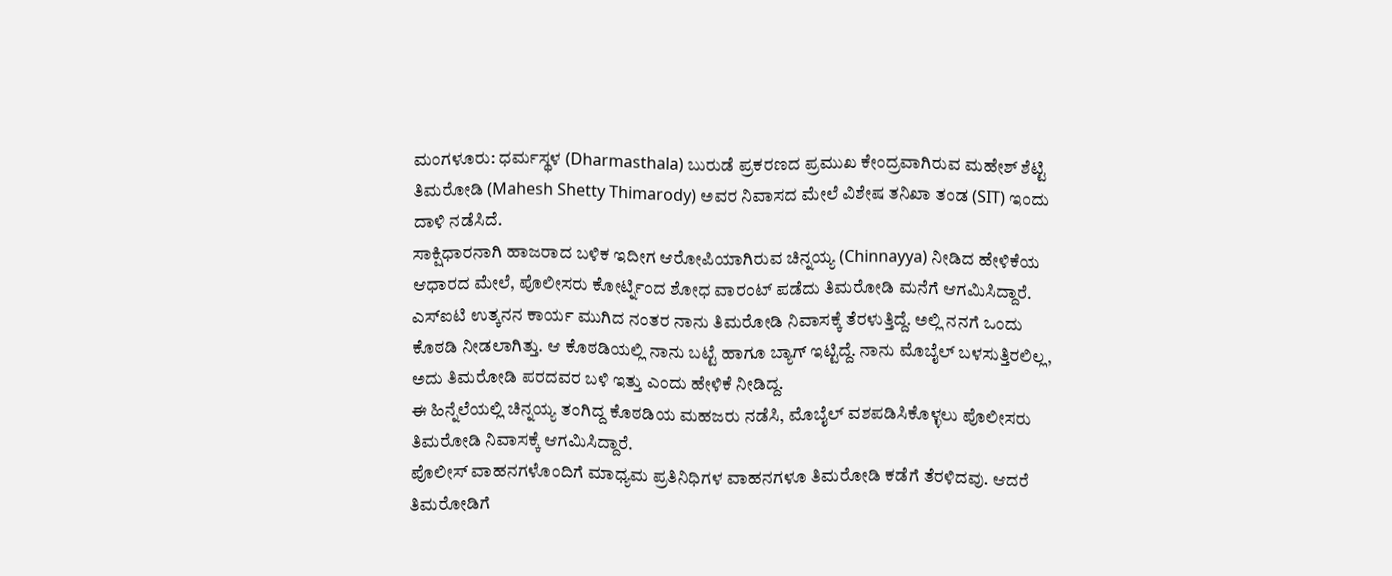ಮಂಗಳೂರು: ಧರ್ಮಸ್ಥಳ (Dharmasthala) ಬುರುಡೆ ಪ್ರಕರಣದ ಪ್ರಮುಖ ಕೇಂದ್ರವಾಗಿರುವ ಮಹೇಶ್ ಶೆಟ್ಟಿ ತಿಮರೋಡಿ (Mahesh Shetty Thimarody) ಅವರ ನಿವಾಸದ ಮೇಲೆ ವಿಶೇಷ ತನಿಖಾ ತಂಡ (SIT) ಇಂದು ದಾಳಿ ನಡೆಸಿದೆ.
ಸಾಕ್ಷಿಧಾರನಾಗಿ ಹಾಜರಾದ ಬಳಿಕ ಇದೀಗ ಆರೋಪಿಯಾಗಿರುವ ಚಿನ್ನಯ್ಯ (Chinnayya) ನೀಡಿದ ಹೇಳಿಕೆಯ ಆಧಾರದ ಮೇಲೆ, ಪೊಲೀಸರು ಕೋರ್ಟ್ನಿಂದ ಶೋಧ ವಾರಂಟ್ ಪಡೆದು ತಿಮರೋಡಿ ಮನೆಗೆ ಆಗಮಿಸಿದ್ದಾರೆ.
ಎಸ್ಐಟಿ ಉತ್ಕನನ ಕಾರ್ಯ ಮುಗಿದ ನಂತರ ನಾನು ತಿಮರೋಡಿ ನಿವಾಸಕ್ಕೆ ತೆರಳುತ್ತಿದ್ದೆ. ಅಲ್ಲಿ ನನಗೆ ಒಂದು ಕೊಠಡಿ ನೀಡಲಾಗಿತ್ತು. ಆ ಕೊಠಡಿಯಲ್ಲಿ ನಾನು ಬಟ್ಟೆ ಹಾಗೂ ಬ್ಯಾಗ್ ಇಟ್ಟಿದ್ದೆ. ನಾನು ಮೊಬೈಲ್ ಬಳಸುತ್ತಿರಲಿಲ್ಲ, ಅದು ತಿಮರೋಡಿ ಪರದವರ ಬಳಿ ಇತ್ತು ಎಂದು ಹೇಳಿಕೆ ನೀಡಿದ್ದ.
ಈ ಹಿನ್ನೆಲೆಯಲ್ಲಿ ಚಿನ್ನಯ್ಯ ತಂಗಿದ್ದ ಕೊಠಡಿಯ ಮಹಜರು ನಡೆಸಿ, ಮೊಬೈಲ್ ವಶಪಡಿಸಿಕೊಳ್ಳಲು ಪೊಲೀಸರು ತಿಮರೋಡಿ ನಿವಾಸಕ್ಕೆ ಆಗಮಿಸಿದ್ದಾರೆ.
ಪೊಲೀಸ್ ವಾಹನಗಳೊಂದಿಗೆ ಮಾಧ್ಯಮ ಪ್ರತಿನಿಧಿಗಳ ವಾಹನಗಳೂ ತಿಮರೋಡಿ ಕಡೆಗೆ ತೆರಳಿದವು. ಆದರೆ ತಿಮರೋಡಿಗೆ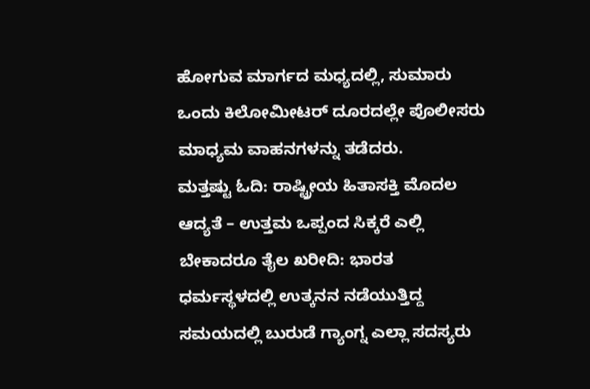ಹೋಗುವ ಮಾರ್ಗದ ಮಧ್ಯದಲ್ಲಿ, ಸುಮಾರು ಒಂದು ಕಿಲೋಮೀಟರ್ ದೂರದಲ್ಲೇ ಪೊಲೀಸರು ಮಾಧ್ಯಮ ವಾಹನಗಳನ್ನು ತಡೆದರು.
ಮತ್ತಷ್ಟು ಓದಿ: ರಾಷ್ಟ್ರೀಯ ಹಿತಾಸಕ್ತಿ ಮೊದಲ ಆದ್ಯತೆ – ಉತ್ತಮ ಒಪ್ಪಂದ ಸಿಕ್ಕರೆ ಎಲ್ಲಿ ಬೇಕಾದರೂ ತೈಲ ಖರೀದಿ: ಭಾರತ
ಧರ್ಮಸ್ಥಳದಲ್ಲಿ ಉತ್ಕನನ ನಡೆಯುತ್ತಿದ್ದ ಸಮಯದಲ್ಲಿ ಬುರುಡೆ ಗ್ಯಾಂಗ್ನ ಎಲ್ಲಾ ಸದಸ್ಯರು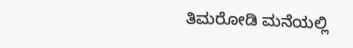ತಿಮರೋಡಿ ಮನೆಯಲ್ಲಿ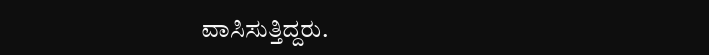ವಾಸಿಸುತ್ತಿದ್ದರು.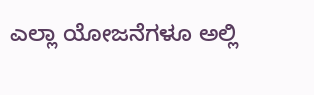ಎಲ್ಲಾ ಯೋಜನೆಗಳೂ ಅಲ್ಲಿ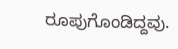ರೂಪುಗೊಂಡಿದ್ದವು.